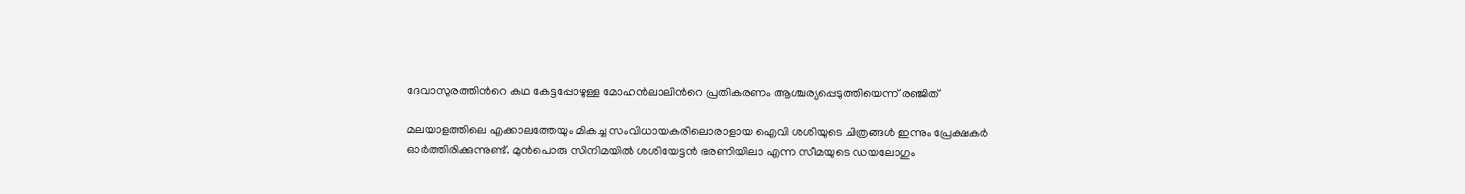ദേവാസുരത്തിന്‍റെ കഥ കേട്ടപ്പോഴുള്ള മോഹന്‍ലാലിന്‍റെ പ്രതികരണം ആശ്ചര്യപ്പെടുത്തിയെന്ന് രഞ്ജിത്

മലയാളത്തിലെ എക്കാലത്തേയും മികച്ച സംവിധായകരിലൊരാളായ ഐവി ശശിയുടെ ചിത്രങ്ങള്‍ ഇന്നും പ്രേക്ഷകര്‍ ഓര്‍ത്തിരിക്കുന്നുണ്ട്. മുന്‍പൊരു സിനിമയില്‍ ശശിയേട്ടന്‍ ഭരണിയിലാ എന്ന സീമയുടെ ഡയലോഗും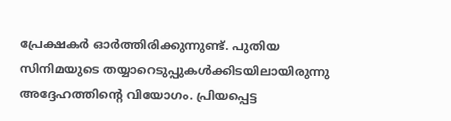പ്രേക്ഷകര്‍ ഓര്‍ത്തിരിക്കുന്നുണ്ട്. പുതിയ സിനിമയുടെ തയ്യാറെടുപ്പുകള്‍ക്കിടയിലായിരുന്നു അദ്ദേഹത്തിന്റെ വിയോഗം. പ്രിയപ്പെട്ട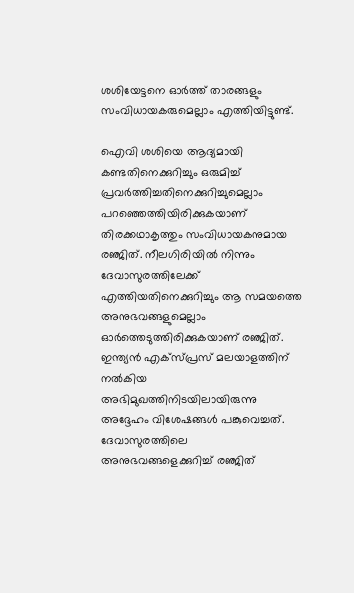ശശിയേട്ടനെ ഓര്‍ത്ത് താരങ്ങളും സംവിധായകരുമെല്ലാം എത്തിയിട്ടുണ്ട്.

ഐവി ശശിയെ ആദ്യമായി കണ്ടതിനെക്കുറിച്ചും ഒരുമിച്ച് പ്രവര്‍ത്തിച്ചതിനെക്കുറിച്ചുമെല്ലാം പറഞ്ഞെത്തിയിരിക്കുകയാണ് തിരക്കഥാകൃത്തും സംവിധായകനുമായ രഞ്ജിത്. നീലഗിരിയില്‍ നിന്നും ദേവാസുരത്തിലേക്ക് എത്തിയതിനെക്കുറിച്ചും ആ സമയത്തെ അനുഭവങ്ങളുമെല്ലാം ഓര്‍ത്തെടുത്തിരിക്കുകയാണ് രഞ്ജിത്. ഇന്ത്യന്‍ എക്‌സ്പ്രസ് മലയാളത്തിന് നല്‍കിയ അഭിമുഖത്തിനിടയിലായിരുന്നു അദ്ദേഹം വിശേഷങ്ങള്‍ പങ്കുവെച്ചത്. ദേവാസുരത്തിലെ അനുഭവങ്ങളെക്കുറിച്ച് രഞ്ജിത്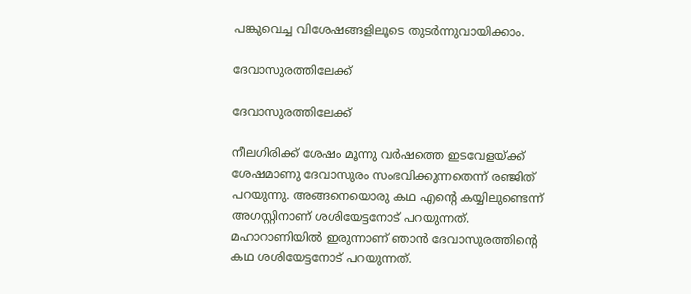പങ്കുവെച്ച വിശേഷങ്ങളിലൂടെ തുടര്‍ന്നുവായിക്കാം.

ദേവാസുരത്തിലേക്ക്

ദേവാസുരത്തിലേക്ക്

നീലഗിരിക്ക് ശേഷം മൂന്നു വർഷത്തെ ഇടവേളയ്ക്ക് ശേഷമാണു ദേവാസുരം സംഭവിക്കുന്നതെന്ന് രഞ്ജിത് പറയുന്നു. അങ്ങനെയൊരു കഥ എന്റെ കയ്യിലുണ്ടെന്ന് അഗസ്റ്റിനാണ് ശശിയേട്ടനോട് പറയുന്നത്. മഹാറാണിയിൽ ഇരുന്നാണ് ഞാൻ ദേവാസുരത്തിന്റെ കഥ ശശിയേട്ടനോട് പറയുന്നത്.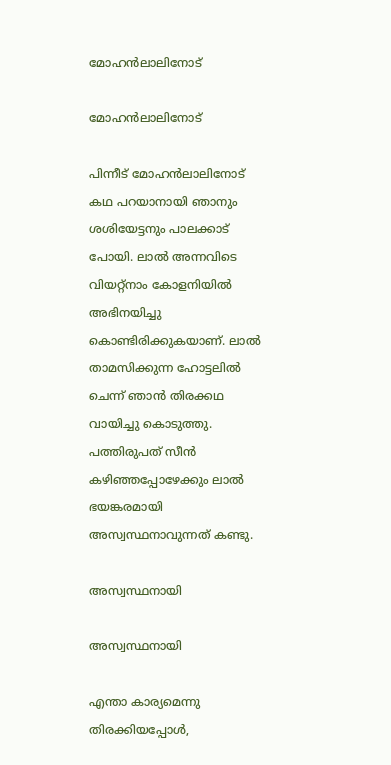മോഹന്‍ലാലിനോട്

മോഹന്‍ലാലിനോട്

പിന്നീട് മോഹൻലാലിനോട് കഥ പറയാനായി ഞാനും ശശിയേട്ടനും പാലക്കാട് പോയി. ലാൽ അന്നവിടെ വിയറ്റ്നാം കോളനിയിൽ അഭിനയിച്ചു കൊണ്ടിരിക്കുകയാണ്. ലാൽ താമസിക്കുന്ന ഹോട്ടലിൽ ചെന്ന് ഞാൻ തിരക്കഥ വായിച്ചു കൊടുത്തു. പത്തിരുപത് സീൻ കഴിഞ്ഞപ്പോഴേക്കും ലാൽ ഭയങ്കരമായി അസ്വസ്ഥനാവുന്നത് കണ്ടു.

അസ്വസ്ഥനായി

അസ്വസ്ഥനായി

എന്താ കാര്യമെന്നു തിരക്കിയപ്പോൾ,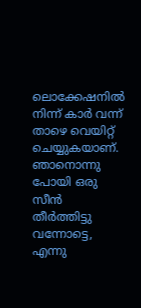ലൊക്കേഷനിൽ നിന്ന് കാർ വന്ന് താഴെ വെയിറ്റ് ചെയ്യുകയാണ്. ഞാനൊന്നു പോയി ഒരു സീൻ തീർത്തിട്ടു വന്നോട്ടെ, എന്നു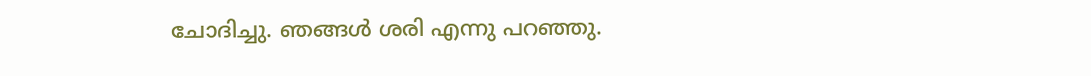ചോദിച്ചു. ഞങ്ങൾ ശരി എന്നു പറഞ്ഞു.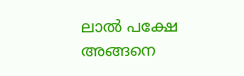ലാൽ പക്ഷേ അങ്ങനെ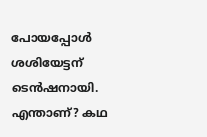പോയപ്പോൾ ശശിയേട്ടന് ടെൻഷനായി. എന്താണ്? കഥ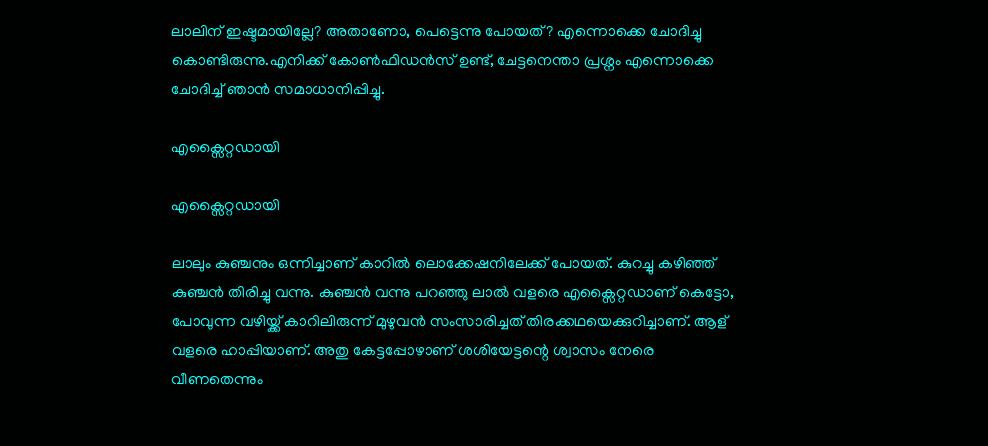ലാലിന് ഇഷ്ടമായില്ലേ? അതാണോ, പെട്ടെന്നു പോയത്? എന്നൊക്കെ ചോദിച്ചു കൊണ്ടിരുന്നു.എനിക്ക് കോൺഫിഡൻസ് ഉണ്ട്, ചേട്ടനെന്താ പ്രശ്നം എന്നൊക്കെ ചോദിച്ച് ഞാൻ സമാധാനിപ്പിച്ചു.

എക്സൈറ്റഡായി

എക്സൈറ്റഡായി

ലാലും കുഞ്ചനും ഒന്നിച്ചാണ് കാറിൽ ലൊക്കേഷനിലേക്ക് പോയത്. കുറച്ചു കഴിഞ്ഞ് കുഞ്ചൻ തിരിച്ചു വന്നു. കുഞ്ചൻ വന്നു പറഞ്ഞു ലാൽ വളരെ എക്സൈറ്റഡാണ് കെട്ടോ, പോവുന്ന വഴിയ്ക്ക് കാറിലിരുന്ന് മുഴുവൻ സംസാരിച്ചത് തിരക്കഥയെക്കുറിച്ചാണ്. ആള് വളരെ ഹാപ്പിയാണ്. അതു കേട്ടപ്പോഴാണ് ശശിയേട്ടന്റെ ശ്വാസം നേരെ വീണതെന്നും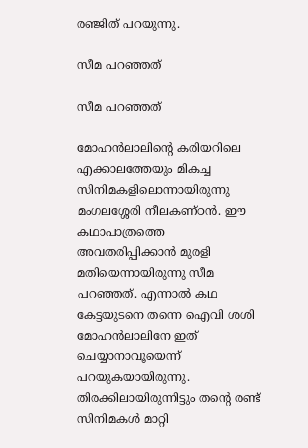രഞ്ജിത് പറയുന്നു.

സീമ പറഞ്ഞത്

സീമ പറഞ്ഞത്

മോഹന്‍ലാലിന്റെ കരിയറിലെ എക്കാലത്തേയും മികച്ച സിനിമകളിലൊന്നായിരുന്നു മംഗലശ്ശേരി നീലകണ്ഠന്‍. ഈ കഥാപാത്രത്തെ അവതരിപ്പിക്കാന്‍ മുരളി മതിയെന്നായിരുന്നു സീമ പറഞ്ഞത്. എന്നാല്‍ കഥ കേട്ടയുടനെ തന്നെ ഐവി ശശി മോഹന്‍ലാലിനേ ഇത് ചെയ്യാനാവൂയെന്ന് പറയുകയായിരുന്നു. തിരക്കിലായിരുന്നിട്ടും തന്റെ രണ്ട് സിനിമകള്‍ മാറ്റി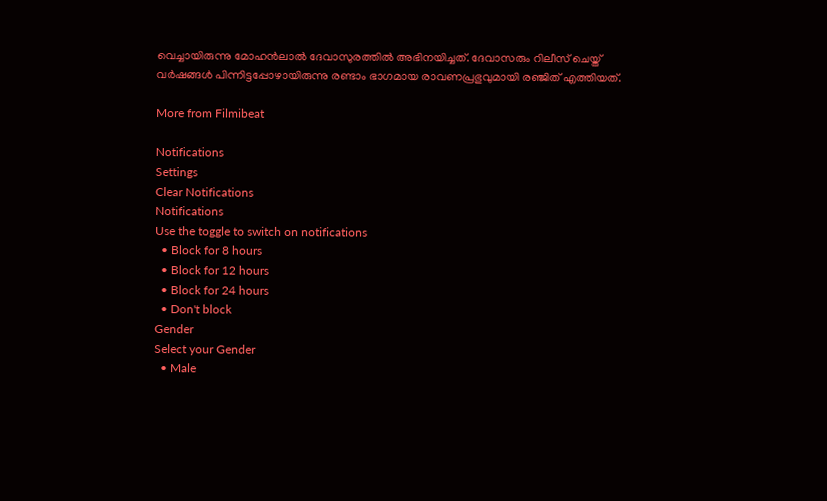വെച്ചായിരുന്നു മോഹന്‍ലാല്‍ ദേവാസുരത്തില്‍ അഭിനയിച്ചത്. ദേവാസരും റിലീസ് ചെയ്ത് വര്‍ഷങ്ങള്‍ പിന്നിട്ടപ്പോഴായിരുന്നു രണ്ടാം ഭാഗമായ രാവണപ്രഭുവുമായി രഞ്ജിത് എത്തിയത്.

More from Filmibeat

Notifications
Settings
Clear Notifications
Notifications
Use the toggle to switch on notifications
  • Block for 8 hours
  • Block for 12 hours
  • Block for 24 hours
  • Don't block
Gender
Select your Gender
  • Male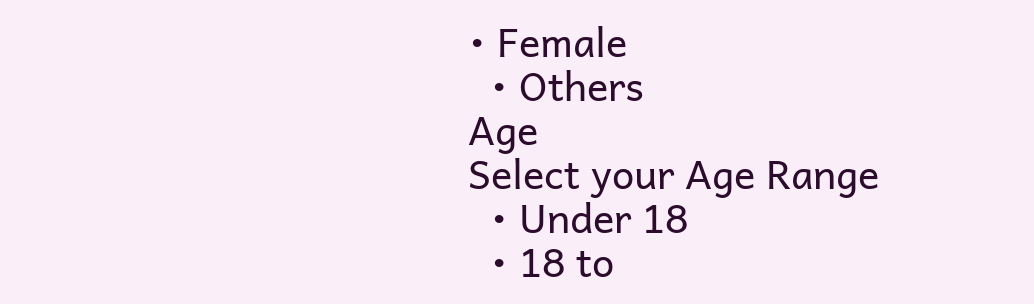• Female
  • Others
Age
Select your Age Range
  • Under 18
  • 18 to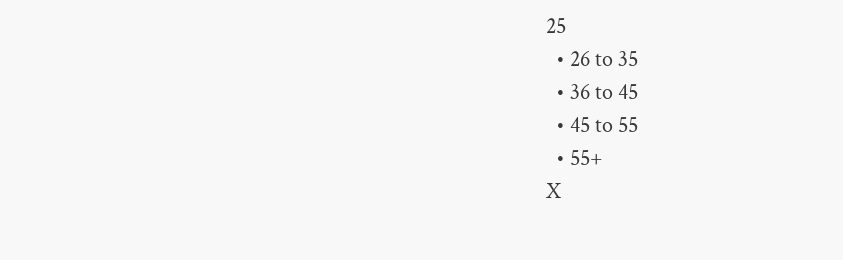25
  • 26 to 35
  • 36 to 45
  • 45 to 55
  • 55+
X